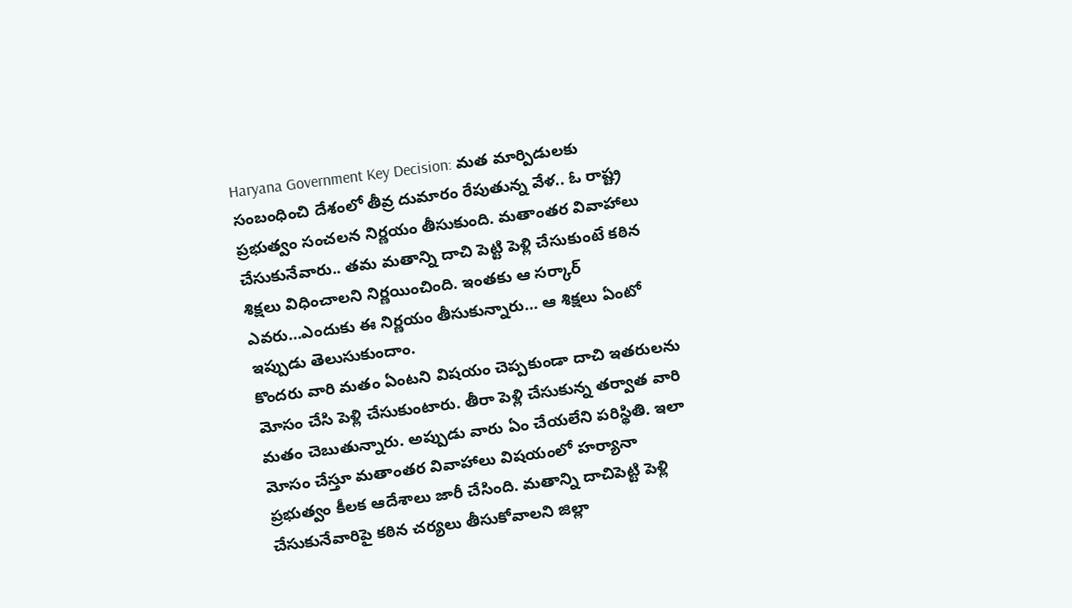Haryana Government Key Decision: మత మార్పిడులకు సంబంధించి దేశంలో తీవ్ర దుమారం రేపుతున్న వేళ.. ఓ రాష్ట్ర ప్రభుత్వం సంచలన నిర్ణయం తీసుకుంది. మతాంతర వివాహాలు చేసుకునేవారు.. తమ మతాన్ని దాచి పెట్టి పెళ్లి చేసుకుంటే కఠిన శిక్షలు విధించాలని నిర్ణయించింది. ఇంతకు ఆ సర్కార్ ఎవరు…ఎందుకు ఈ నిర్ణయం తీసుకున్నారు… ఆ శిక్షలు ఏంటో ఇప్పుడు తెలుసుకుందాం.
కొందరు వారి మతం ఏంటని విషయం చెప్పకుండా దాచి ఇతరులను మోసం చేసి పెళ్లి చేసుకుంటారు. తీరా పెళ్లి చేసుకున్న తర్వాత వారి మతం చెబుతున్నారు. అప్పుడు వారు ఏం చేయలేని పరిస్థితి. ఇలా మోసం చేస్తూ మతాంతర వివాహాలు విషయంలో హర్యానా ప్రభుత్వం కీలక ఆదేశాలు జారీ చేసింది. మతాన్ని దాచిపెట్టి పెళ్లి చేసుకునేవారిపై కఠిన చర్యలు తీసుకోవాలని జిల్లా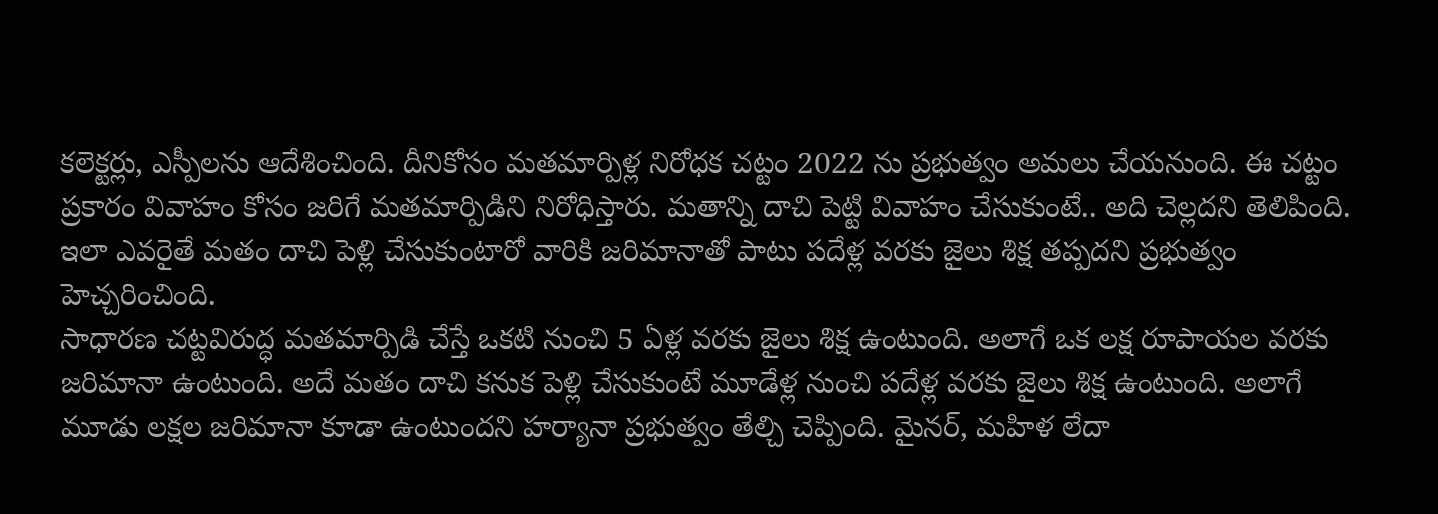కలెక్టర్లు, ఎస్పీలను ఆదేశించింది. దీనికోసం మతమార్పిళ్ల నిరోధక చట్టం 2022 ను ప్రభుత్వం అమలు చేయనుంది. ఈ చట్టం ప్రకారం వివాహం కోసం జరిగే మతమార్పిడిని నిరోధిస్తారు. మతాన్ని దాచి పెట్టి వివాహం చేసుకుంటే.. అది చెల్లదని తెలిపింది. ఇలా ఎవరైతే మతం దాచి పెళ్లి చేసుకుంటారో వారికి జరిమానాతో పాటు పదేళ్ల వరకు జైలు శిక్ష తప్పదని ప్రభుత్వం హెచ్చరించింది.
సాధారణ చట్టవిరుద్ధ మతమార్పిడి చేస్తే ఒకటి నుంచి 5 ఏళ్ల వరకు జైలు శిక్ష ఉంటుంది. అలాగే ఒక లక్ష రూపాయల వరకు జరిమానా ఉంటుంది. అదే మతం దాచి కనుక పెళ్లి చేసుకుంటే మూడేళ్ల నుంచి పదేళ్ల వరకు జైలు శిక్ష ఉంటుంది. అలాగే మూడు లక్షల జరిమానా కూడా ఉంటుందని హర్యానా ప్రభుత్వం తేల్చి చెప్పింది. మైనర్, మహిళ లేదా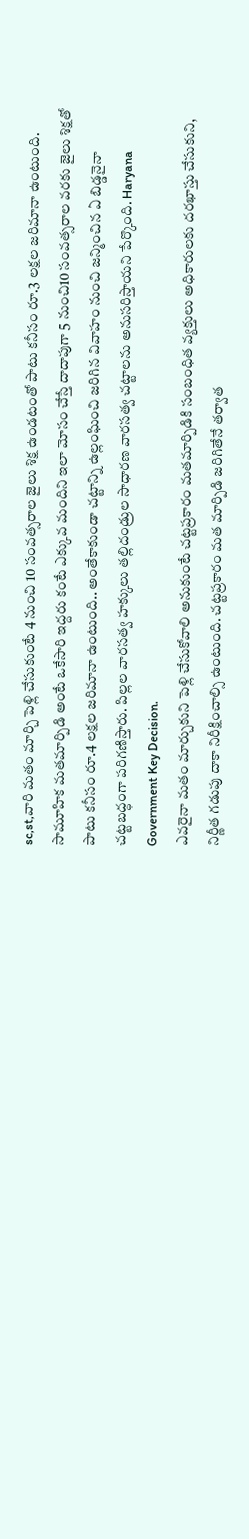sc,st,వారి మతం మార్చి పెళ్లి చేసుకుంటే 4 నుంచి 10 సంవత్సరాల జైలు శిక్ష ఉండటంతో పాటు కనీసం రూ.3 లక్షల జరిమానా ఉంటుంది. సామూహిక మతమార్పిడి అంటే ఒకేసారి ఇద్దరు కంటే ఎక్కువ మందిని ఇలా మోసం చేస్తే దాదాపుగా 5 నుంచి10 సంవత్సరాల వరకు జైలు శిక్షతో పాటు కనీసం రూ.4 లక్షల జరిమానా ఉంటుంది.. అంతేకాకుండా చట్టాన్ని ఉల్లంఘించి జరిగిన వివాహం నుంచి జన్మించిన ఏ బిడ్డనైనా చట్టబద్ధంగా పరిగణిస్తారు. పిల్లల వారసత్వ హక్కులు తల్లిదండ్రుల సాధారణ వారసత్వ చట్టాలను అనుసరిస్తాయని పేర్కొంది. Haryana Government Key Decision.
ఎవరైనా మతం మార్చుకుని పెళ్లి చేసుకోవాలి అనుకుంటే చట్టప్రకారం మతమార్పిడికి సంబంధిత వ్యక్తులు అధికారులకు దరఖాస్తు చేసుకుని, నిర్ణీత గడుపు దాకా నిరీక్షించాల్సి ఉంటుంది. చట్టప్రకారం మత మార్పిడి జరిగితేనే తర్వాత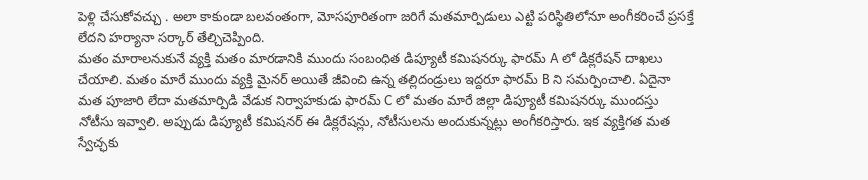పెళ్లి చేసుకోవచ్చు . అలా కాకుండా బలవంతంగా, మోసపూరితంగా జరిగే మతమార్పిడులు ఎట్టి పరిస్థితిలోనూ అంగీకరించే ప్రసక్తే లేదని హర్యానా సర్కార్ తేల్చిచెప్పింది.
మతం మారాలనుకునే వ్యక్తి మతం మారడానికి ముందు సంబంధిత డిప్యూటీ కమిషనర్కు ఫారమ్ A లో డిక్లరేషన్ దాఖలు చేయాలి. మతం మారే ముందు వ్యక్తి మైనర్ అయితే జీవించి ఉన్న తల్లిదండ్రులు ఇద్దరూ ఫారమ్ B ని సమర్పించాలి. ఏదైనా మత పూజారి లేదా మతమార్పిడి వేడుక నిర్వాహకుడు ఫారమ్ C లో మతం మారే జిల్లా డిప్యూటీ కమిషనర్కు ముందస్తు నోటీసు ఇవ్వాలి. అప్పుడు డిప్యూటీ కమిషనర్ ఈ డిక్లరేషన్లు, నోటీసులను అందుకున్నట్లు అంగీకరిస్తారు. ఇక వ్యక్తిగత మత స్వేచ్ఛకు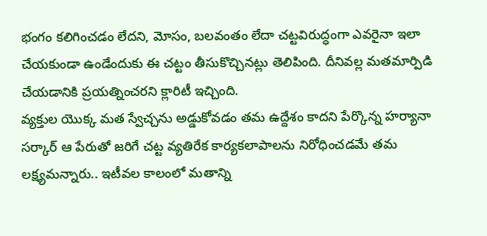భంగం కలిగించడం లేదని, మోసం, బలవంతం లేదా చట్టవిరుద్ధంగా ఎవరైనా ఇలా చేయకుండా ఉండేందుకు ఈ చట్టం తీసుకొచ్చినట్లు తెలిపింది. దీనివల్ల మతమార్పిడి చేయడానికి ప్రయత్నించరని క్లారిటీ ఇచ్చింది.
వ్యక్తుల యొక్క మత స్వేచ్చను అడ్డుకోవడం తమ ఉద్దేశం కాదని పేర్కొన్న హర్యానా సర్కార్ ఆ పేరుతో జరిగే చట్ట వ్యతిరేక కార్యకలాపాలను నిరోధించడమే తమ లక్ష్యమన్నారు.. ఇటీవల కాలంలో మతాన్ని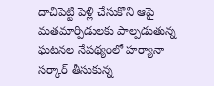దాచిపెట్టి పెళ్లి చేసుకొని ఆపై మతమార్పిడులకు పాల్పడుతున్న ఘటనల నేపథ్యంలో హర్యానా సర్కార్ తీసుకున్న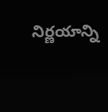నిర్ణయాన్ని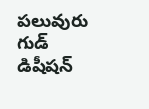పలువురు గుడ్ డిషీషన్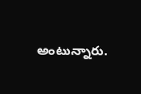అంటున్నారు.